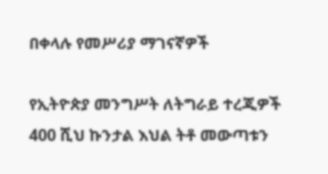በቀላሉ የመሥሪያ ማገናኛዎች

የኢትዮጵያ መንግሥት ለትግራይ ተረጂዎች 400 ሺህ ኩንታል እህል ትቶ መውጣቱን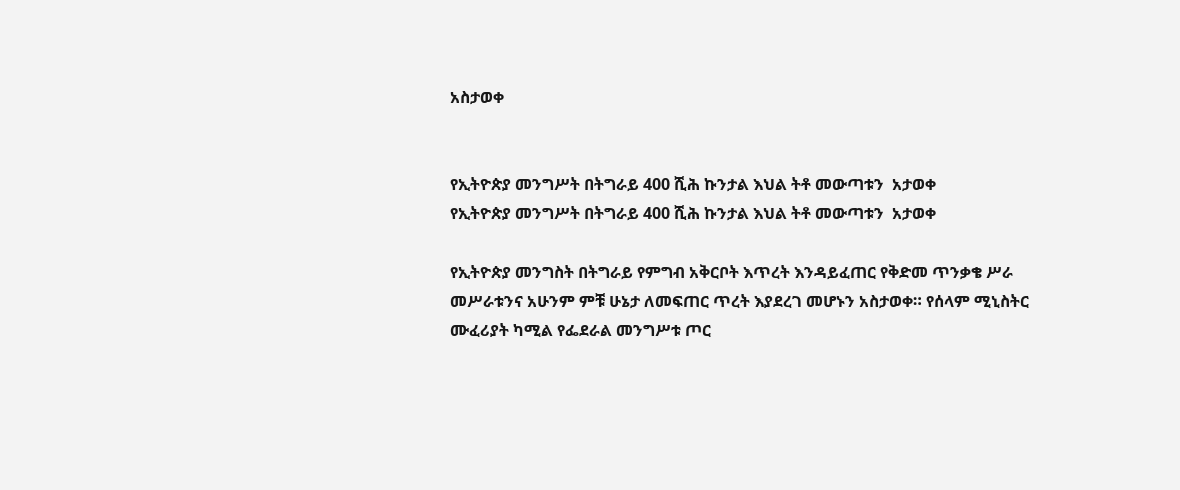አስታወቀ


የኢትዮጵያ መንግሥት በትግራይ 400 ሺሕ ኩንታል እህል ትቶ መውጣቱን  አታወቀ
የኢትዮጵያ መንግሥት በትግራይ 400 ሺሕ ኩንታል እህል ትቶ መውጣቱን  አታወቀ

የኢትዮጵያ መንግስት በትግራይ የምግብ አቅርቦት እጥረት እንዳይፈጠር የቅድመ ጥንቃቄ ሥራ መሥራቱንና አሁንም ምቹ ሁኔታ ለመፍጠር ጥረት እያደረገ መሆኑን አስታወቀ። የሰላም ሚኒስትር ሙፈሪያት ካሚል የፌደራል መንግሥቱ ጦር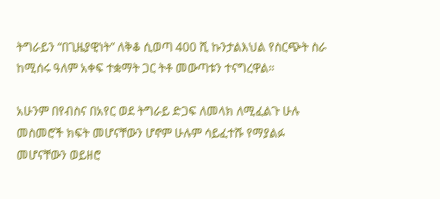ትግራይን “በጊዜያዊነት” ለቅቆ ሲወጣ 400 ሺ ኩንታልእህል የስርጭት ስራ ከሚሰሩ ዓለም አቀፍ ተቋማት ጋር ትቶ መውጣቱን ተናግረዋል።

አሁንም በየብስና በአየር ወደ ትግራይ ድጋፍ ለመላክ ለሚፈልጉ ሁሉ መስመሮች ክፍት መሆናቸውን ሆኖም ሁሉም ሳይፈተሹ የማያልፉ መሆናቸውን ወይዘሮ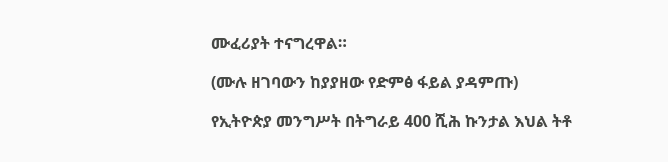ሙፈሪያት ተናግረዋል።

(ሙሉ ዘገባውን ከያያዘው የድምፅ ፋይል ያዳምጡ)

የኢትዮጵያ መንግሥት በትግራይ 400 ሺሕ ኩንታል እህል ትቶ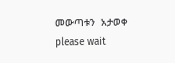መውጣቱን  አታወቀ
please wait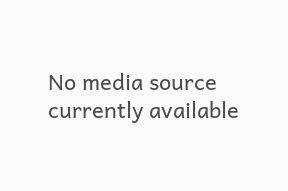No media source currently available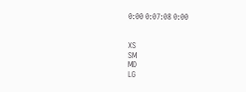0:00 0:07:08 0:00


XS
SM
MD
LG